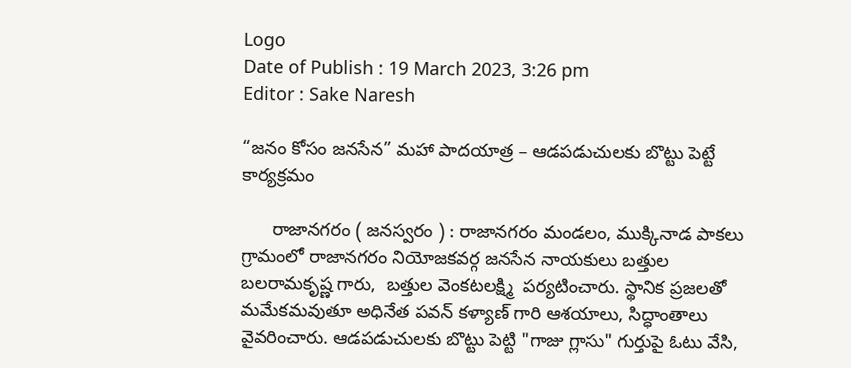Logo
Date of Publish : 19 March 2023, 3:26 pm
Editor : Sake Naresh

“జనం కోసం జనసేన” మహా పాదయాత్ర – ఆడపడుచులకు బొట్టు పెట్టే కార్యక్రమం

      రాజానగరం ( జనస్వరం ) : రాజానగరం మండలం, ముక్కినాడ పాకలు గ్రామంలో రాజానగరం నియోజకవర్గ జనసేన నాయకులు బత్తుల బలరామకృష్ణ గారు,  బత్తుల వెంకటలక్ష్మి  పర్యటించారు. స్థానిక ప్రజలతో మమేకమవుతూ అధినేత పవన్ కళ్యాణ్ గారి ఆశయాలు, సిద్ధాంతాలు వైవరించారు. ఆడపడుచులకు బొట్టు పెట్టి "గాజు గ్లాసు" గుర్తుపై ఓటు వేసి,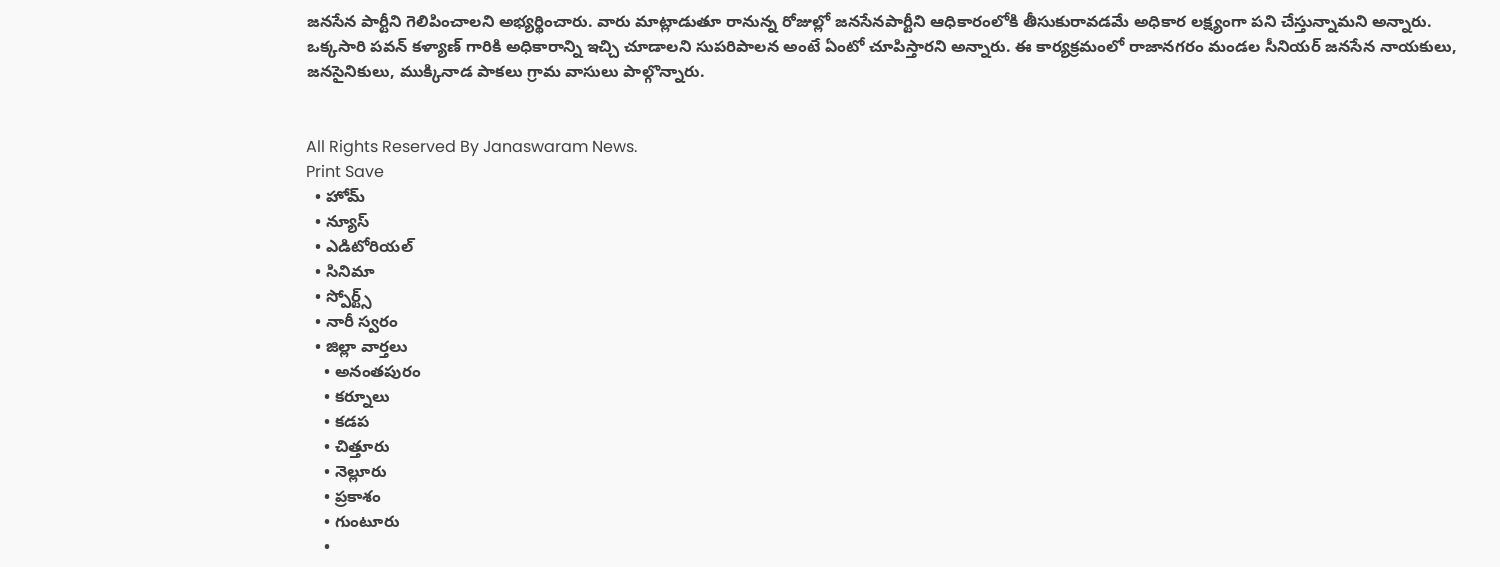జనసేన పార్టీని గెలిపించాలని అభ్యర్థించారు. వారు మాట్లాడుతూ రానున్న రోజుల్లో జనసేనపార్టీని ఆధికారంలోకి తీసుకురావడమే అధికార లక్ష్యంగా పని చేస్తున్నామని అన్నారు. ఒక్కసారి పవన్ కళ్యాణ్ గారికి అధికారాన్ని ఇచ్చి చూడాలని సుపరిపాలన అంటే ఏంటో చూపిస్తారని అన్నారు. ఈ కార్యక్రమంలో రాజానగరం మండల సీనియర్ జనసేన నాయకులు, జనసైనికులు, ముక్కినాడ పాకలు గ్రామ వాసులు పాల్గొన్నారు.


All Rights Reserved By Janaswaram News.
Print Save
  • హోమ్
  • న్యూస్
  • ఎడిటోరియల్
  • సినిమా
  • స్పోర్ట్స్
  • నారీ స్వరం
  • జిల్లా వార్తలు
    • అనంతపురం
    • కర్నూలు
    • కడప
    • చిత్తూరు
    • నెల్లూరు
    • ప్రకాశం
    • గుంటూరు
    •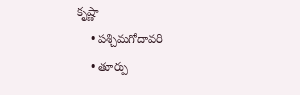కృష్ణా
    • పశ్చిమగోదావరి
    • తూర్పు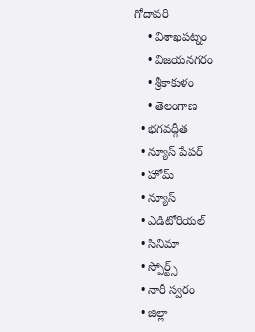గోదావరి
    • విశాఖపట్నం
    • విజయనగరం
    • శ్రీకాకుళం
    • తెలంగాణ
  • భగవద్గీత
  • న్యూస్ పేపర్
  • హోమ్
  • న్యూస్
  • ఎడిటోరియల్
  • సినిమా
  • స్పోర్ట్స్
  • నారీ స్వరం
  • జిల్లా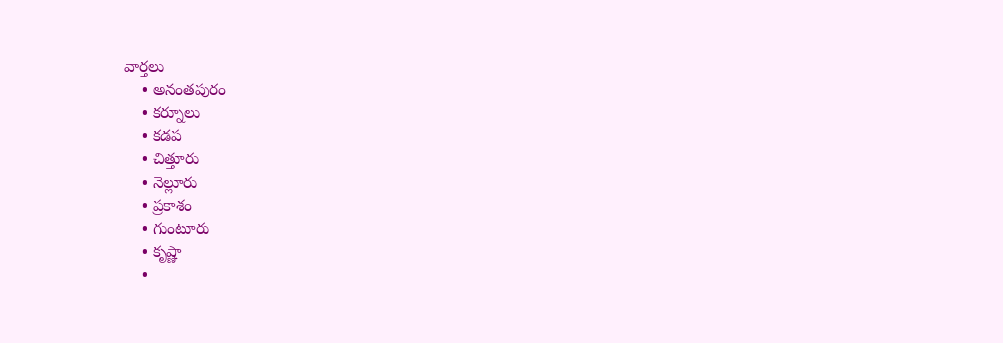వార్తలు
    • అనంతపురం
    • కర్నూలు
    • కడప
    • చిత్తూరు
    • నెల్లూరు
    • ప్రకాశం
    • గుంటూరు
    • కృష్ణా
    •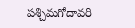పశ్చిమగోదావరి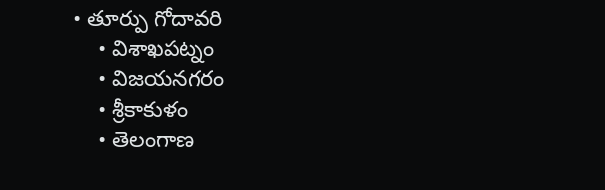• తూర్పు గోదావరి
    • విశాఖపట్నం
    • విజయనగరం
    • శ్రీకాకుళం
    • తెలంగాణ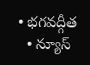• భగవద్గీత
  • న్యూస్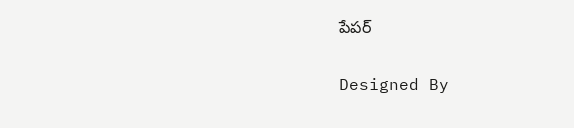పేపర్

Designed By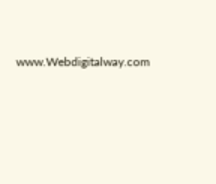www.Webdigitalway.com